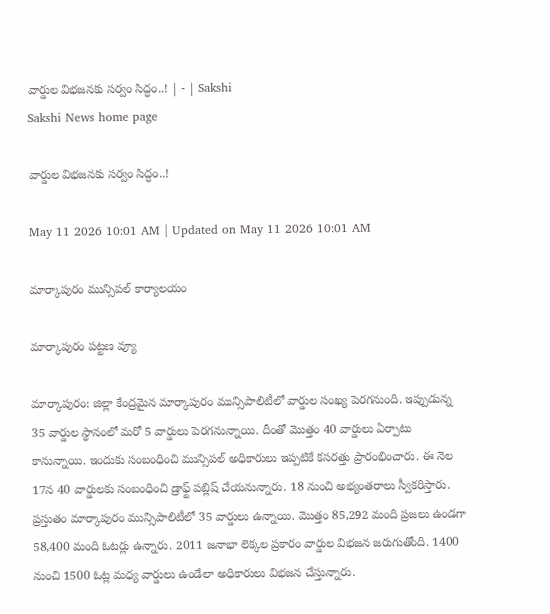వార్డుల విభజనకు సర్వం సిద్ధం..! | - | Sakshi
Sakshi News home page

వార్డుల విభజనకు సర్వం సిద్ధం..!

May 11 2026 10:01 AM | Updated on May 11 2026 10:01 AM

మార్కాపురం మున్సిపల్‌ కార్యాలయం

మార్కాపురం పట్టణ వ్యూ

మార్కాపురం: జిల్లా కేంద్రమైన మార్కాపురం మున్సిపాలిటీలో వార్డుల సంఖ్య పెరగనుంది. ఇప్పుడున్న 35 వార్డుల స్థానంలో మరో 5 వార్డులు పెరగనున్నాయి. దీంతో మొత్తం 40 వార్డులు ఏర్పాటు కానున్నాయి. ఇందుకు సంబంధించి మున్సిపల్‌ అధికారులు ఇప్పటికే కసరత్తు ప్రారంభించారు. ఈ నెల 17న 40 వార్డులకు సంబంధించి డ్రాఫ్ట్‌ పబ్లిష్‌ చేయనున్నారు. 18 నుంచి అభ్యంతరాలు స్వీకరిస్తారు. ప్రస్తుతం మార్కాపురం మున్సిపాలిటీలో 35 వార్డులు ఉన్నాయి. మొత్తం 85,292 మంది ప్రజలు ఉండగా 58,400 మంది ఓటర్లు ఉన్నారు. 2011 జనాభా లెక్కల ప్రకారం వార్డుల విభజన జరుగుతోంది. 1400 నుంచి 1500 ఓట్ల మధ్య వార్డులు ఉండేలా అధికారులు విభజన చేస్తున్నారు.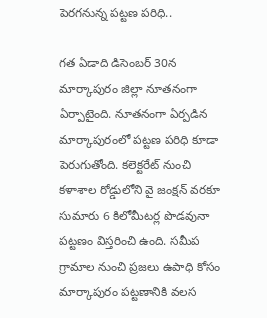పెరగనున్న పట్టణ పరిధి..

గత ఏడాది డిసెంబర్‌ 30న మార్కాపురం జిల్లా నూతనంగా ఏర్పాటైంది. నూతనంగా ఏర్పడిన మార్కాపురంలో పట్టణ పరిధి కూడా పెరుగుతోంది. కలెక్టరేట్‌ నుంచి కళాశాల రోడ్డులోని వై జంక్షన్‌ వరకూ సుమారు 6 కిలోమీటర్ల పొడవునా పట్టణం విస్తరించి ఉంది. సమీప గ్రామాల నుంచి ప్రజలు ఉపాధి కోసం మార్కాపురం పట్టణానికి వలస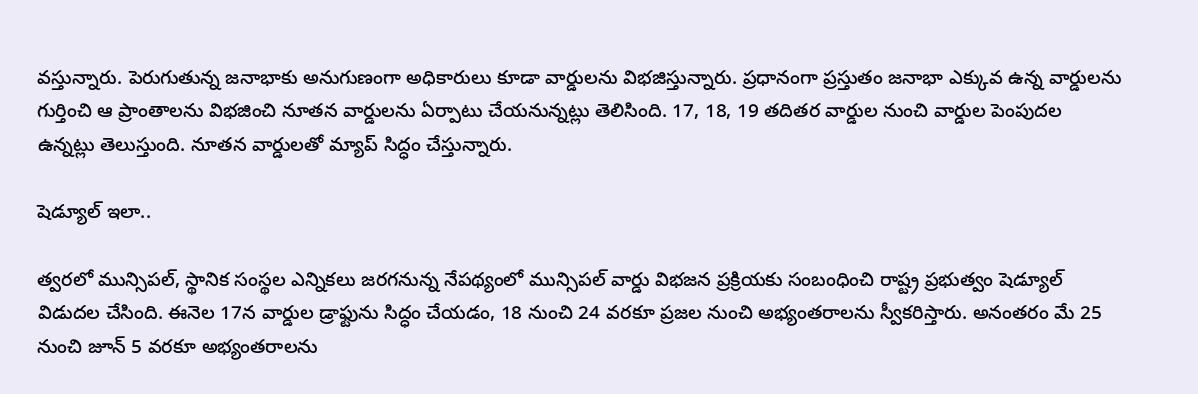వస్తున్నారు. పెరుగుతున్న జనాభాకు అనుగుణంగా అధికారులు కూడా వార్డులను విభజిస్తున్నారు. ప్రధానంగా ప్రస్తుతం జనాభా ఎక్కువ ఉన్న వార్డులను గుర్తించి ఆ ప్రాంతాలను విభజించి నూతన వార్డులను ఏర్పాటు చేయనున్నట్లు తెలిసింది. 17, 18, 19 తదితర వార్డుల నుంచి వార్డుల పెంపుదల ఉన్నట్లు తెలుస్తుంది. నూతన వార్డులతో మ్యాప్‌ సిద్ధం చేస్తున్నారు.

షెడ్యూల్‌ ఇలా..

త్వరలో మున్సిపల్‌, స్థానిక సంస్థల ఎన్నికలు జరగనున్న నేపథ్యంలో మున్సిపల్‌ వార్డు విభజన ప్రక్రియకు సంబంధించి రాష్ట్ర ప్రభుత్వం షెడ్యూల్‌ విడుదల చేసింది. ఈనెల 17న వార్డుల డ్రాఫ్టును సిద్ధం చేయడం, 18 నుంచి 24 వరకూ ప్రజల నుంచి అభ్యంతరాలను స్వీకరిస్తారు. అనంతరం మే 25 నుంచి జూన్‌ 5 వరకూ అభ్యంతరాలను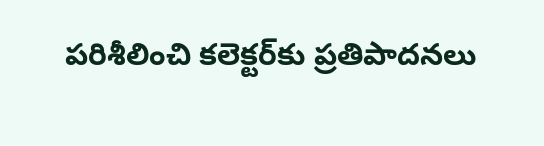పరిశీలించి కలెక్టర్‌కు ప్రతిపాదనలు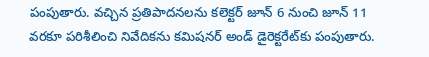పంపుతారు. వచ్చిన ప్రతిపాదనలను కలెక్టర్‌ జూన్‌ 6 నుంచి జూన్‌ 11 వరకూ పరిశీలించి నివేదికను కమిషనర్‌ అండ్‌ డైరెక్టరేట్‌కు పంపుతారు.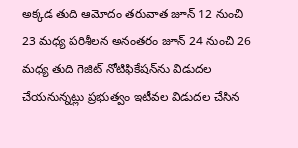అక్కడ తుది ఆమోదం తరువాత జూన్‌ 12 నుంచి 23 మధ్య పరిశీలన అనంతరం జూన్‌ 24 నుంచి 26 మధ్య తుది గెజిట్‌ నోటిఫికేషన్‌ను విడుదల చేయనున్నట్లు ప్రభుత్వం ఇటీవల విడుదల చేసిన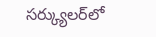సర్క్యులర్‌లో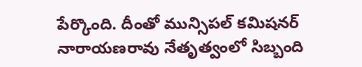పేర్కొంది. దీంతో మున్సిపల్‌ కమిషనర్‌ నారాయణరావు నేతృత్వంలో సిబ్బంది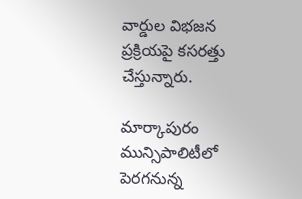వార్డుల విభజన ప్రక్రియపై కసరత్తు చేస్తున్నారు.

మార్కాపురం మున్సిపాలిటీలో పెరగనున్న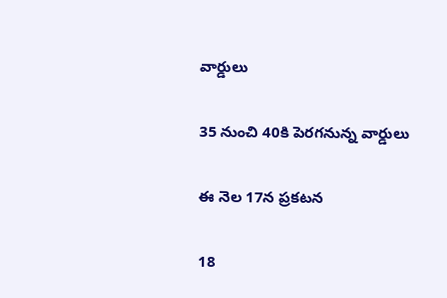వార్డులు

35 నుంచి 40కి పెరగనున్న వార్డులు

ఈ నెల 17న ప్రకటన

18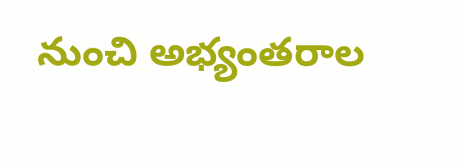నుంచి అభ్యంతరాల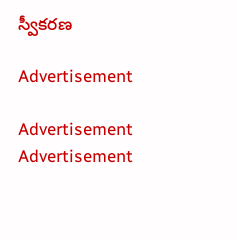స్వీకరణ

Advertisement

Advertisement
Advertisement